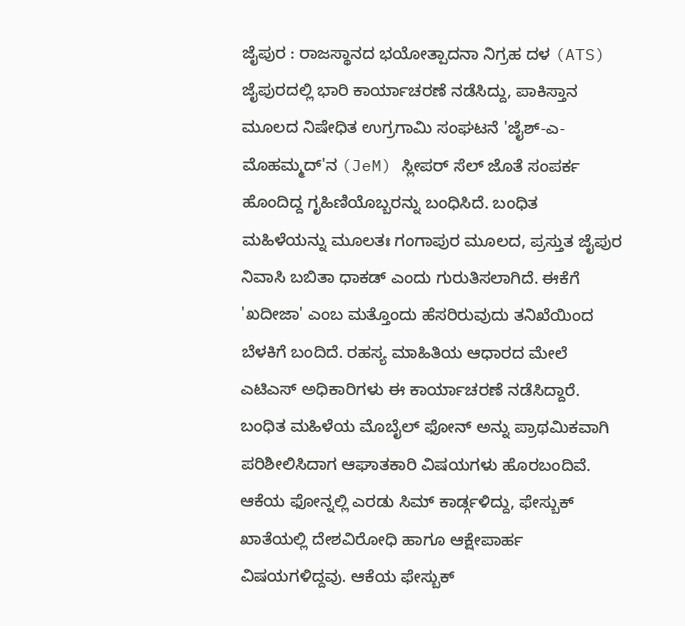ಜೈಪುರ : ರಾಜಸ್ಥಾನದ ಭಯೋತ್ಪಾದನಾ ನಿಗ್ರಹ ದಳ (ATS) ಜೈಪುರದಲ್ಲಿ ಭಾರಿ ಕಾರ್ಯಾಚರಣೆ ನಡೆಸಿದ್ದು, ಪಾಕಿಸ್ತಾನ ಮೂಲದ ನಿಷೇಧಿತ ಉಗ್ರಗಾಮಿ ಸಂಘಟನೆ 'ಜೈಶ್-ಎ-ಮೊಹಮ್ಮದ್'ನ (JeM) ಸ್ಲೀಪರ್ ಸೆಲ್ ಜೊತೆ ಸಂಪರ್ಕ ಹೊಂದಿದ್ದ ಗೃಹಿಣಿಯೊಬ್ಬರನ್ನು ಬಂಧಿಸಿದೆ. ಬಂಧಿತ ಮಹಿಳೆಯನ್ನು ಮೂಲತಃ ಗಂಗಾಪುರ ಮೂಲದ, ಪ್ರಸ್ತುತ ಜೈಪುರ ನಿವಾಸಿ ಬಬಿತಾ ಧಾಕಡ್ ಎಂದು ಗುರುತಿಸಲಾಗಿದೆ. ಈಕೆಗೆ 'ಖದೀಜಾ' ಎಂಬ ಮತ್ತೊಂದು ಹೆಸರಿರುವುದು ತನಿಖೆಯಿಂದ ಬೆಳಕಿಗೆ ಬಂದಿದೆ. ರಹಸ್ಯ ಮಾಹಿತಿಯ ಆಧಾರದ ಮೇಲೆ ಎಟಿಎಸ್ ಅಧಿಕಾರಿಗಳು ಈ ಕಾರ್ಯಾಚರಣೆ ನಡೆಸಿದ್ದಾರೆ.
ಬಂಧಿತ ಮಹಿಳೆಯ ಮೊಬೈಲ್ ಫೋನ್ ಅನ್ನು ಪ್ರಾಥಮಿಕವಾಗಿ ಪರಿಶೀಲಿಸಿದಾಗ ಆಘಾತಕಾರಿ ವಿಷಯಗಳು ಹೊರಬಂದಿವೆ. ಆಕೆಯ ಫೋನ್ನಲ್ಲಿ ಎರಡು ಸಿಮ್ ಕಾರ್ಡ್ಗಳಿದ್ದು, ಫೇಸ್ಬುಕ್ ಖಾತೆಯಲ್ಲಿ ದೇಶವಿರೋಧಿ ಹಾಗೂ ಆಕ್ಷೇಪಾರ್ಹ ವಿಷಯಗಳಿದ್ದವು. ಆಕೆಯ ಫೇಸ್ಬುಕ್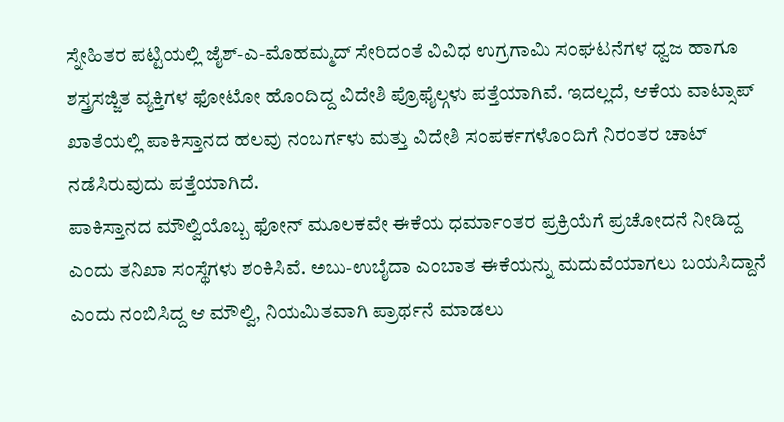ಸ್ನೇಹಿತರ ಪಟ್ಟಿಯಲ್ಲಿ ಜೈಶ್-ಎ-ಮೊಹಮ್ಮದ್ ಸೇರಿದಂತೆ ವಿವಿಧ ಉಗ್ರಗಾಮಿ ಸಂಘಟನೆಗಳ ಧ್ವಜ ಹಾಗೂ ಶಸ್ತ್ರಸಜ್ಜಿತ ವ್ಯಕ್ತಿಗಳ ಫೋಟೋ ಹೊಂದಿದ್ದ ವಿದೇಶಿ ಪ್ರೊಫೈಲ್ಗಳು ಪತ್ತೆಯಾಗಿವೆ. ಇದಲ್ಲದೆ, ಆಕೆಯ ವಾಟ್ಸಾಪ್ ಖಾತೆಯಲ್ಲಿ ಪಾಕಿಸ್ತಾನದ ಹಲವು ನಂಬರ್ಗಳು ಮತ್ತು ವಿದೇಶಿ ಸಂಪರ್ಕಗಳೊಂದಿಗೆ ನಿರಂತರ ಚಾಟ್ ನಡೆಸಿರುವುದು ಪತ್ತೆಯಾಗಿದೆ.
ಪಾಕಿಸ್ತಾನದ ಮೌಲ್ವಿಯೊಬ್ಬ ಫೋನ್ ಮೂಲಕವೇ ಈಕೆಯ ಧರ್ಮಾಂತರ ಪ್ರಕ್ರಿಯೆಗೆ ಪ್ರಚೋದನೆ ನೀಡಿದ್ದ ಎಂದು ತನಿಖಾ ಸಂಸ್ಥೆಗಳು ಶಂಕಿಸಿವೆ. ಅಬು-ಉಬೈದಾ ಎಂಬಾತ ಈಕೆಯನ್ನು ಮದುವೆಯಾಗಲು ಬಯಸಿದ್ದಾನೆ ಎಂದು ನಂಬಿಸಿದ್ದ ಆ ಮೌಲ್ವಿ, ನಿಯಮಿತವಾಗಿ ಪ್ರಾರ್ಥನೆ ಮಾಡಲು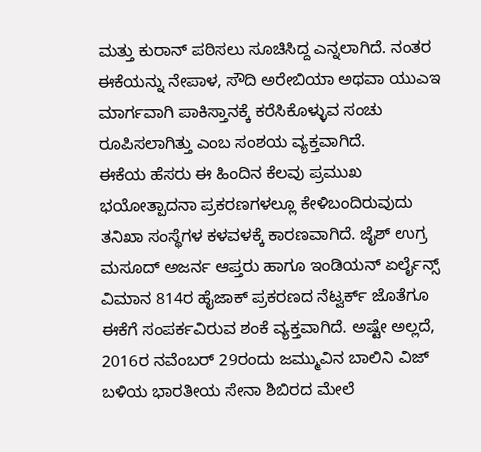ಮತ್ತು ಕುರಾನ್ ಪಠಿಸಲು ಸೂಚಿಸಿದ್ದ ಎನ್ನಲಾಗಿದೆ. ನಂತರ ಈಕೆಯನ್ನು ನೇಪಾಳ, ಸೌದಿ ಅರೇಬಿಯಾ ಅಥವಾ ಯುಎಇ ಮಾರ್ಗವಾಗಿ ಪಾಕಿಸ್ತಾನಕ್ಕೆ ಕರೆಸಿಕೊಳ್ಳುವ ಸಂಚು ರೂಪಿಸಲಾಗಿತ್ತು ಎಂಬ ಸಂಶಯ ವ್ಯಕ್ತವಾಗಿದೆ.
ಈಕೆಯ ಹೆಸರು ಈ ಹಿಂದಿನ ಕೆಲವು ಪ್ರಮುಖ ಭಯೋತ್ಪಾದನಾ ಪ್ರಕರಣಗಳಲ್ಲೂ ಕೇಳಿಬಂದಿರುವುದು ತನಿಖಾ ಸಂಸ್ಥೆಗಳ ಕಳವಳಕ್ಕೆ ಕಾರಣವಾಗಿದೆ. ಜೈಶ್ ಉಗ್ರ ಮಸೂದ್ ಅಜರ್ನ ಆಪ್ತರು ಹಾಗೂ ಇಂಡಿಯನ್ ಏರ್ಲೈನ್ಸ್ ವಿಮಾನ 814ರ ಹೈಜಾಕ್ ಪ್ರಕರಣದ ನೆಟ್ವರ್ಕ್ ಜೊತೆಗೂ ಈಕೆಗೆ ಸಂಪರ್ಕವಿರುವ ಶಂಕೆ ವ್ಯಕ್ತವಾಗಿದೆ. ಅಷ್ಟೇ ಅಲ್ಲದೆ, 2016ರ ನವೆಂಬರ್ 29ರಂದು ಜಮ್ಮುವಿನ ಬಾಲಿನಿ ವಿಜ್ ಬಳಿಯ ಭಾರತೀಯ ಸೇನಾ ಶಿಬಿರದ ಮೇಲೆ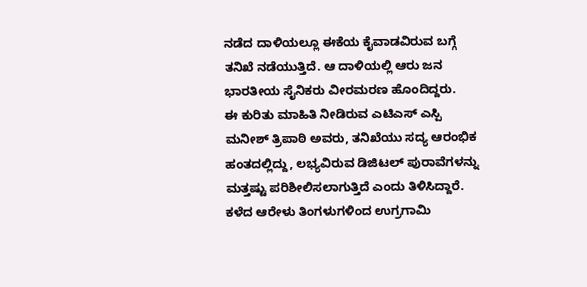ನಡೆದ ದಾಳಿಯಲ್ಲೂ ಈಕೆಯ ಕೈವಾಡವಿರುವ ಬಗ್ಗೆ ತನಿಖೆ ನಡೆಯುತ್ತಿದೆ. ಆ ದಾಳಿಯಲ್ಲಿ ಆರು ಜನ ಭಾರತೀಯ ಸೈನಿಕರು ವೀರಮರಣ ಹೊಂದಿದ್ದರು.
ಈ ಕುರಿತು ಮಾಹಿತಿ ನೀಡಿರುವ ಎಟಿಎಸ್ ಎಸ್ಪಿ ಮನೀಶ್ ತ್ರಿಪಾಠಿ ಅವರು, ತನಿಖೆಯು ಸದ್ಯ ಆರಂಭಿಕ ಹಂತದಲ್ಲಿದ್ದು, ಲಭ್ಯವಿರುವ ಡಿಜಿಟಲ್ ಪುರಾವೆಗಳನ್ನು ಮತ್ತಷ್ಟು ಪರಿಶೀಲಿಸಲಾಗುತ್ತಿದೆ ಎಂದು ತಿಳಿಸಿದ್ದಾರೆ. ಕಳೆದ ಆರೇಳು ತಿಂಗಳುಗಳಿಂದ ಉಗ್ರಗಾಮಿ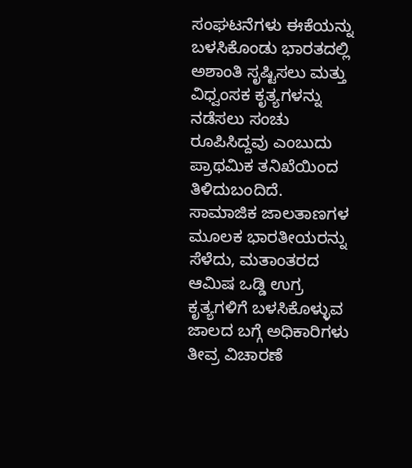ಸಂಘಟನೆಗಳು ಈಕೆಯನ್ನು ಬಳಸಿಕೊಂಡು ಭಾರತದಲ್ಲಿ ಅಶಾಂತಿ ಸೃಷ್ಟಿಸಲು ಮತ್ತು ವಿಧ್ವಂಸಕ ಕೃತ್ಯಗಳನ್ನು ನಡೆಸಲು ಸಂಚು ರೂಪಿಸಿದ್ದವು ಎಂಬುದು ಪ್ರಾಥಮಿಕ ತನಿಖೆಯಿಂದ ತಿಳಿದುಬಂದಿದೆ. ಸಾಮಾಜಿಕ ಜಾಲತಾಣಗಳ ಮೂಲಕ ಭಾರತೀಯರನ್ನು ಸೆಳೆದು, ಮತಾಂತರದ ಆಮಿಷ ಒಡ್ಡಿ ಉಗ್ರ ಕೃತ್ಯಗಳಿಗೆ ಬಳಸಿಕೊಳ್ಳುವ ಜಾಲದ ಬಗ್ಗೆ ಅಧಿಕಾರಿಗಳು ತೀವ್ರ ವಿಚಾರಣೆ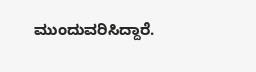ಮುಂದುವರಿಸಿದ್ದಾರೆ.